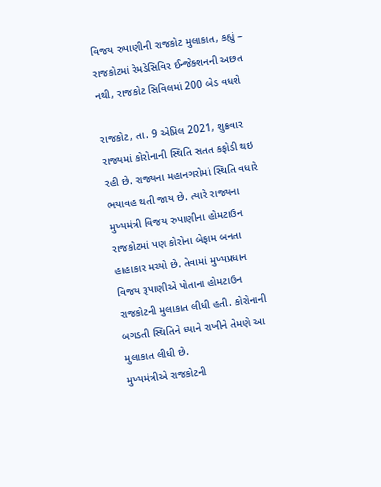વિજય રુપાણીની રાજકોટ મુલાકાત, કહ્યું – રાજકોટમાં રેમડેસિવિર ઈન્જેક્શનની અછત નથી, રાજકોટ સિવિલમાં 200 બેડ વધશે

રાજકોટ, તા. 9 એપ્રિલ 2021, શુક્રવાર
રાજ્યમાં કોરોનાની સ્થિતિ સતત કફોડી થઇ રહી છે. રાજ્યના મહાનગરોમાં સ્થિતિ વધારે ભયાવહ થતી જાય છે. ત્યારે રાજ્યના મુખ્યમંત્રી વિજય રુપાણીના હોમટાઉન રાજકોટમાં પણ કોરોના બેફામ બનતા હાહાકાર મચ્યો છે. તેવામાં મુખ્યપ્રધાન વિજય રૂપાણીએ પોતાના હોમટાઉન રાજકોટની મુલાકાત લીધી હતી. કોરોનાની બગડતી સ્થિતિને ધ્યાને રાખીને તેમણે આ મુલાકાત લીધી છે.
મુખ્યમંત્રીએ રાજકોટની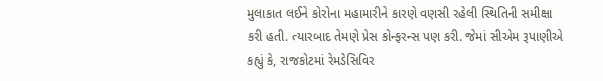મુલાકાત લઈને કોરોના મહામારીને કારણે વણસી રહેલી સ્થિતિની સમીક્ષા કરી હતી. ત્યારબાદ તેમણે પ્રેસ કોન્ફરન્સ પણ કરી. જેમાં સીએમ રૂપાણીએ કહ્યું કે, રાજકોટમાં રેમડેસિવિર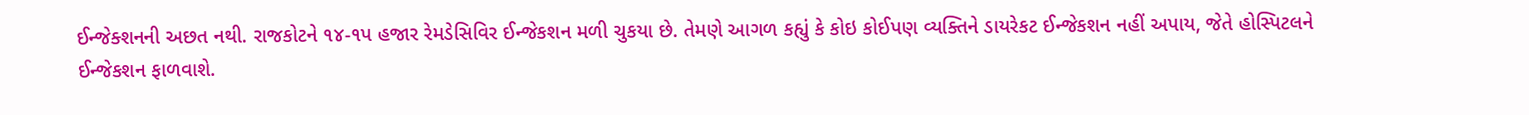ઈન્જેક્શનની અછત નથી. રાજકોટને ૧૪-૧પ હજાર રેમડેસિવિર ઈન્જેકશન મળી ચુકયા છે. તેમણે આગળ કહ્યું કે કોઇ કોઈપણ વ્યક્તિને ડાયરેકટ ઈન્જેકશન નહીં અપાય, જેતે હોસ્પિટલને ઈન્જેકશન ફાળવાશે.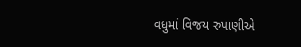વધુમાં વિજય રુપાણીએ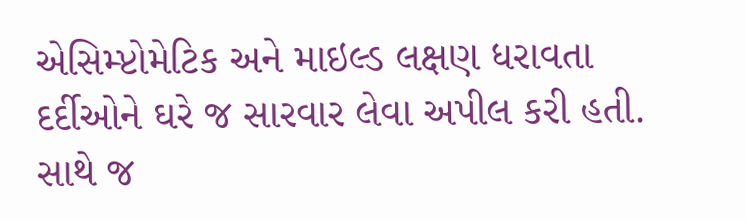એસિમ્પ્ટોમેટિક અને માઇલ્ડ લક્ષણ ધરાવતા દર્દીઓને ઘરે જ સારવાર લેવા અપીલ કરી હતી. સાથે જ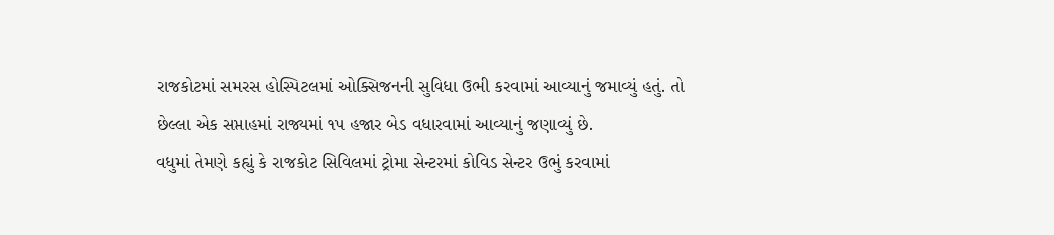રાજકોટમાં સમરસ હોસ્પિટલમાં ઓક્સિજનની સુવિધા ઉભી કરવામાં આવ્યાનું જમાવ્યું હતું. તો છેલ્લા એક સપ્તાહમાં રાજ્યમાં ૧પ હજાર બેડ વધારવામાં આવ્યાનું જણાવ્યું છે.
વધુમાં તેમણે કહ્યું કે રાજકોટ સિવિલમાં ટ્રોમા સેન્ટરમાં કોવિડ સેન્ટર ઉભું કરવામાં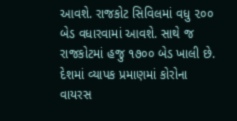આવશે. રાજકોટ સિવિલમાં વધુ ૨૦૦ બેડ વધારવામાં આવશે. સાથે જ રાજકોટમાં હજુ ૧૭૦૦ બેડ ખાલી છે. દેશમાં વ્યાપક પ્રમાણમાં કોરોના વાયરસ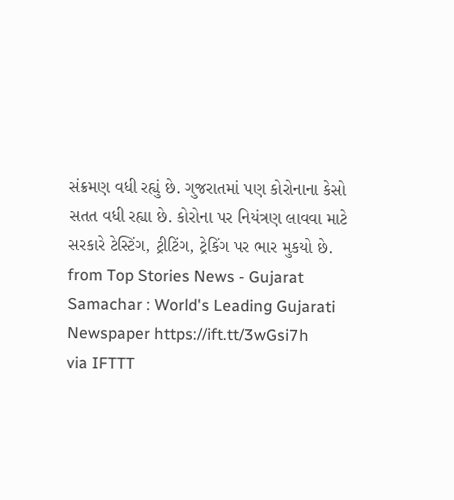સંક્રમણ વધી રહ્યું છે. ગુજરાતમાં પણ કોરોનાના કેસો સતત વધી રહ્યા છે. કોરોના પર નિયંત્રણ લાવવા માટે સરકારે ટેસ્ટિંગ, ટ્રીટિંગ, ટ્રેકિંગ પર ભાર મુકયો છે.
from Top Stories News - Gujarat Samachar : World's Leading Gujarati Newspaper https://ift.tt/3wGsi7h
via IFTTT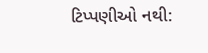ટિપ્પણીઓ નથી: